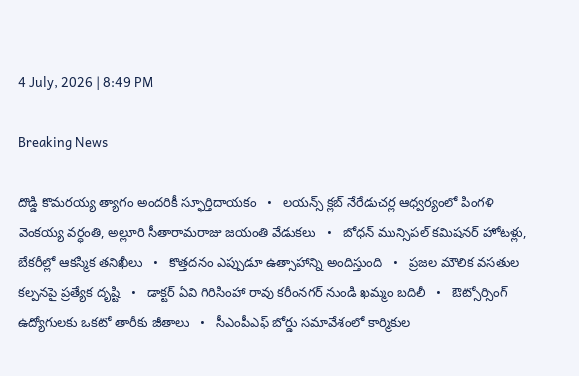4 July, 2026 | 8:49 PM

Breaking News

దొడ్డి కొమరయ్య త్యాగం అందరికీ స్ఫూర్తిదాయకం   •   లయన్స్ క్లబ్ నేరేడుచర్ల ఆధ్వర్యంలో పింగళి వెంకయ్య వర్ధంతి, అల్లూరి సీతారామరాజు జయంతి వేడుకలు   •   బోధన్ మున్సిపల్ కమిషనర్ హోటళ్లు, బేకరీల్లో ఆకస్మిక తనిఖీలు   •   కొత్తదనం ఎప్పుడూ ఉత్సాహాన్ని అందిస్తుంది   •   ప్రజల మౌలిక వసతుల కల్పనపై ప్రత్యేక దృష్టి   •   డాక్టర్ ఏవి గిరిసింహా రావు కరీంనగర్ నుండి ఖమ్మం బదిలీ   •   ఔట్సోర్సింగ్ ఉద్యోగులకు ఒకటో తారీకు జీతాలు   •   సీఎంపీఎఫ్ బోర్డు సమావేశంలో కార్మికుల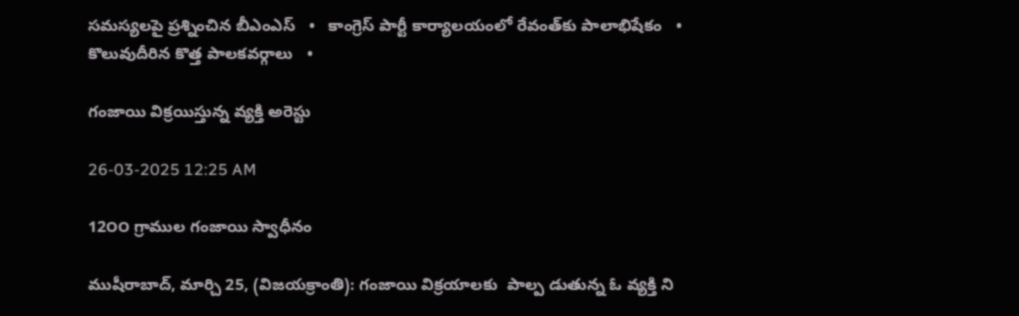సమస్యలపై ప్రశ్నించిన బీఎంఎస్   •   కాంగ్రెస్ పార్టీ కార్యాలయంలో రేవంత్‌కు పాలాభిషేకం   •   కొలువుదీరిన కొత్త పాలకవర్గాలు   •

గంజాయి విక్రయిస్తున్న వ్యక్తి అరెస్టు

26-03-2025 12:25 AM

12౦౦ గ్రాముల గంజాయి స్వాధీనం

ముషీరాబాద్, మార్చి 25, (విజయక్రాంతి): గంజాయి విక్రయాలకు  పాల్ప డుతున్న ఓ వ్యక్తి ని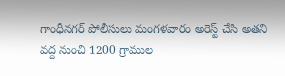గాంధీనగర్ పోలీసులు మంగళవారం అరెస్ట్ చేసి అతని వద్ద నుంచి 1200 గ్రాముల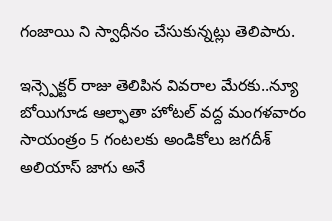గంజాయి ని స్వాధీనం చేసుకున్నట్లు తెలిపారు.

ఇన్స్పెక్టర్ రాజు తెలిపిన వివరాల మేరకు..న్యూ బోయిగూడ ఆల్ఫాతా హోటల్ వద్ద మంగళవారం సాయంత్రం 5 గంటలకు అండికోలు జగదీశ్ అలియాస్ జాగు అనే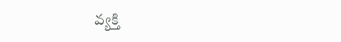వ్యక్తి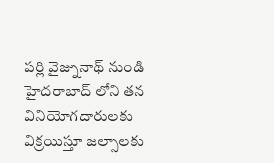పర్లి వైజ్నునాథ్ నుండి హైదరాబాద్ లోని తన వినియోగదారులకు విక్రయిస్తూ జల్సాలకు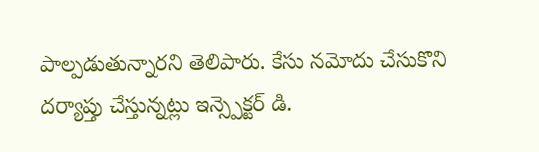పాల్పడుతున్నారని తెలిపారు. కేసు నమోదు చేసుకొని దర్యాప్తు చేస్తున్నట్లు ఇన్స్పెక్టర్ డి.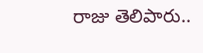రాజు తెలిపారు..